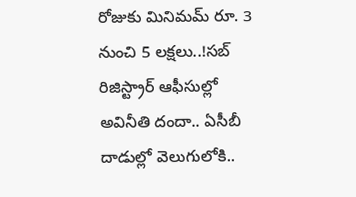రోజుకు మినిమమ్ రూ. 3 నుంచి 5 లక్షలు..!సబ్ రిజిస్ట్రార్ ఆఫీసుల్లో అవినీతి దందా.. ఏసీబీ దాడుల్లో వెలుగులోకి..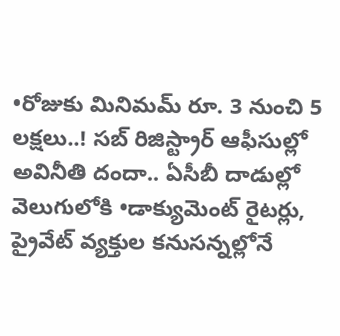•రోజుకు మినిమమ్ రూ. 3 నుంచి 5 లక్షలు..! సబ్ రిజిస్ట్రార్ ఆఫీసుల్లో అవినీతి దందా.. ఏసీబీ దాడుల్లో వెలుగులోకి •డాక్యుమెంట్ రైటర్లు, ప్రైవేట్ వ్యక్తుల కనుసన్నల్లోనే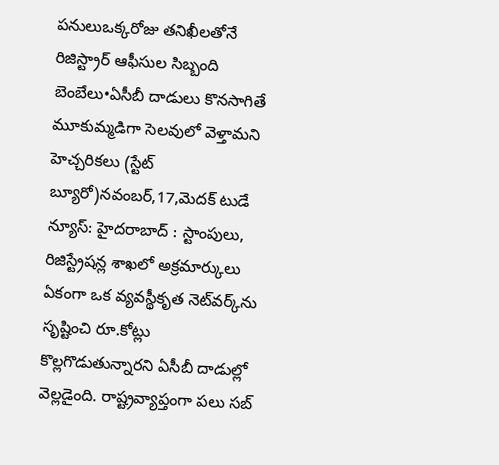పనులుఒక్కరోజు తనిఖీలతోనే రిజిస్ట్రార్ ఆఫీసుల సిబ్బంది బెంబేలు•ఏసీబీ దాడులు కొనసాగితే మూకుమ్మడిగా సెలవులో వెళ్తామని హెచ్చరికలు (స్టేట్ బ్యూరో)నవంబర్,17,మెదక్ టుడే న్యూస్: హైదరాబాద్ : స్టాంపులు, రిజిస్ట్రేషన్ల శాఖలో అక్రమార్కులు ఏకంగా ఒక వ్యవస్థీకృత నెట్‌వర్క్‌ను సృష్టించి రూ.కోట్లు కొల్లగొడుతున్నారని ఏసీబీ దాడుల్లో వెల్లడైంది. రాష్ట్రవ్యాప్తంగా పలు సబ్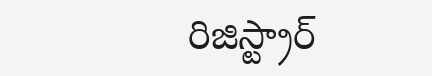రిజిస్ట్రార్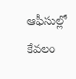ఆఫీసుల్లో కేవలం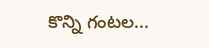కొన్ని గంటల...